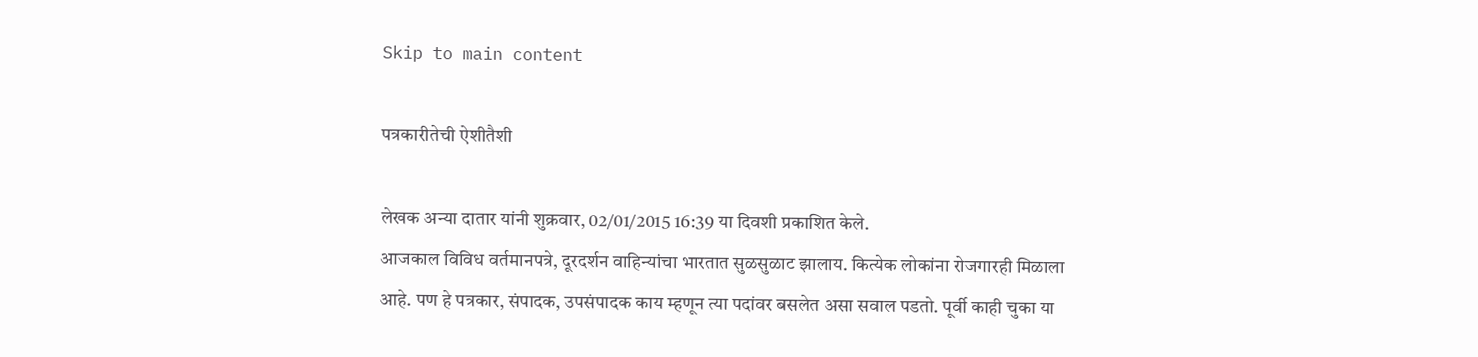Skip to main content

पत्रकारीतेची ऐशीतैशी

लेखक अन्या दातार यांनी शुक्रवार, 02/01/2015 16:39 या दिवशी प्रकाशित केले.
आजकाल विविध वर्तमानपत्रे, दूरदर्शन वाहिन्यांचा भारतात सुळसुळाट झालाय. कित्येक लोकांना रोजगारही मिळाला आहे. पण हे पत्रकार, संपादक, उपसंपादक काय म्हणून त्या पदांवर बसलेत असा सवाल पडतो. पूर्वी काही चुका या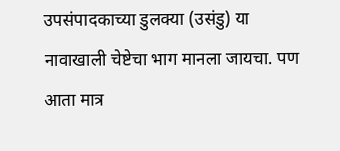उपसंपादकाच्या डुलक्या (उसंडु) या नावाखाली चेष्टेचा भाग मानला जायचा. पण आता मात्र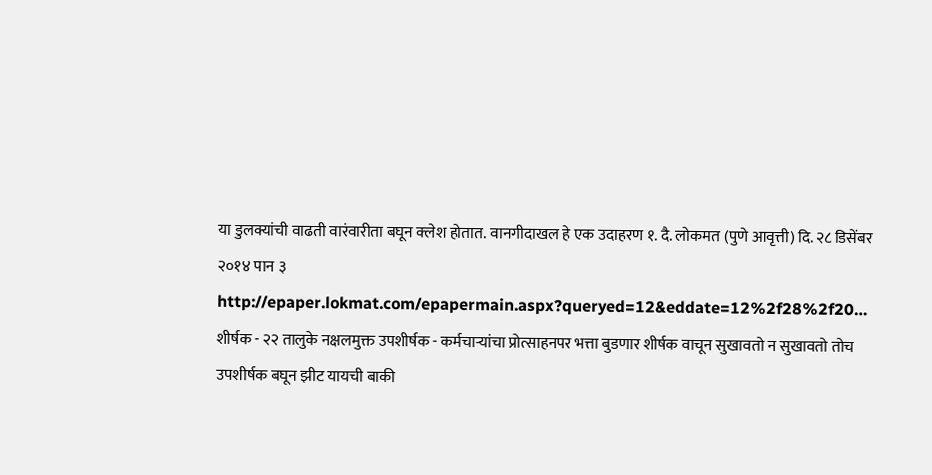या डुलक्यांची वाढती वारंवारीता बघून क्लेश होतात. वानगीदाखल हे एक उदाहरण १. दै. लोकमत (पुणे आवृत्ती) दि. २८ डिसेंबर २०१४ पान ३ http://epaper.lokmat.com/epapermain.aspx?queryed=12&eddate=12%2f28%2f20… शीर्षक - २२ तालुके नक्षलमुक्त उपशीर्षक - कर्मचार्‍यांचा प्रोत्साहनपर भत्ता बुडणार शीर्षक वाचून सुखावतो न सुखावतो तोच उपशीर्षक बघून झीट यायची बाकी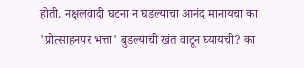होती. नक्षलवादी घटना न घडल्याचा आनंद मानायचा का 'प्रोत्साहनपर भत्ता' बुडल्याची खंत वाटून घ्यायची? का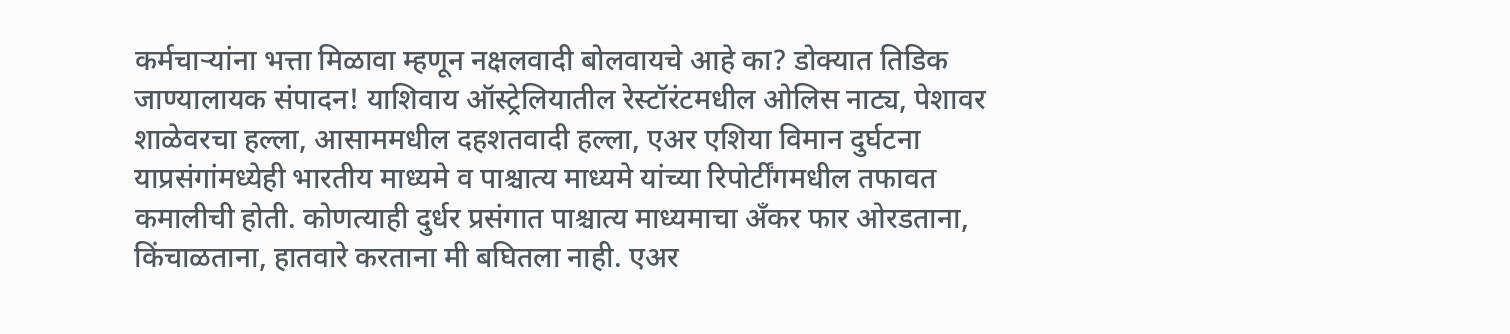कर्मचार्‍यांना भत्ता मिळावा म्हणून नक्षलवादी बोलवायचे आहे का? डोक्यात तिडिक जाण्यालायक संपादन! याशिवाय ऑस्ट्रेलियातील रेस्टॉरंटमधील ओलिस नाट्य, पेशावर शाळेवरचा हल्ला, आसाममधील दहशतवादी हल्ला, एअर एशिया विमान दुर्घटना याप्रसंगांमध्येही भारतीय माध्यमे व पाश्चात्य माध्यमे यांच्या रिपोर्टींगमधील तफावत कमालीची होती. कोणत्याही दुर्धर प्रसंगात पाश्चात्य माध्यमाचा अँकर फार ओरडताना, किंचाळताना, हातवारे करताना मी बघितला नाही. एअर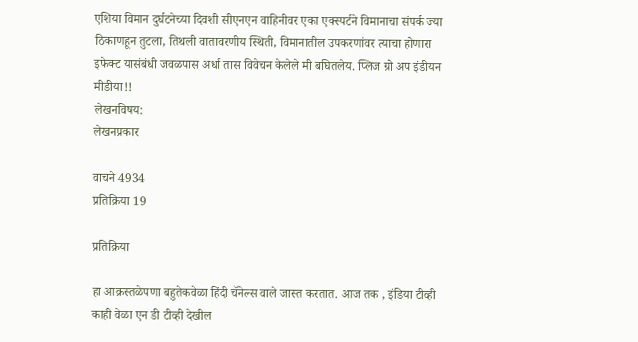एशिया विमान दुर्घटनेच्या दिवशी सीएनएन वाहिनीवर एका एक्स्पर्टने विमानाचा संपर्क ज्या ठिकाणहून तुटला, तिथली वातावरणीय स्थिती, विमानातील उपकरणांवर त्याचा होणारा इफेक्ट यासंबंधी जवळपास अर्धा तास विवेचन केलेले मी बघितलेय. प्लिज ग्रो अप इंडीयन मीडीया!!
लेखनविषय:
लेखनप्रकार

वाचने 4934
प्रतिक्रिया 19

प्रतिक्रिया

हा आक्रस्तळेपणा बहुतेकवेळा हिंदी चॅनेल्स वाले जास्त करतात. आज तक , इंडिया टीव्ही काही वेळा एन डी टीव्ही देखील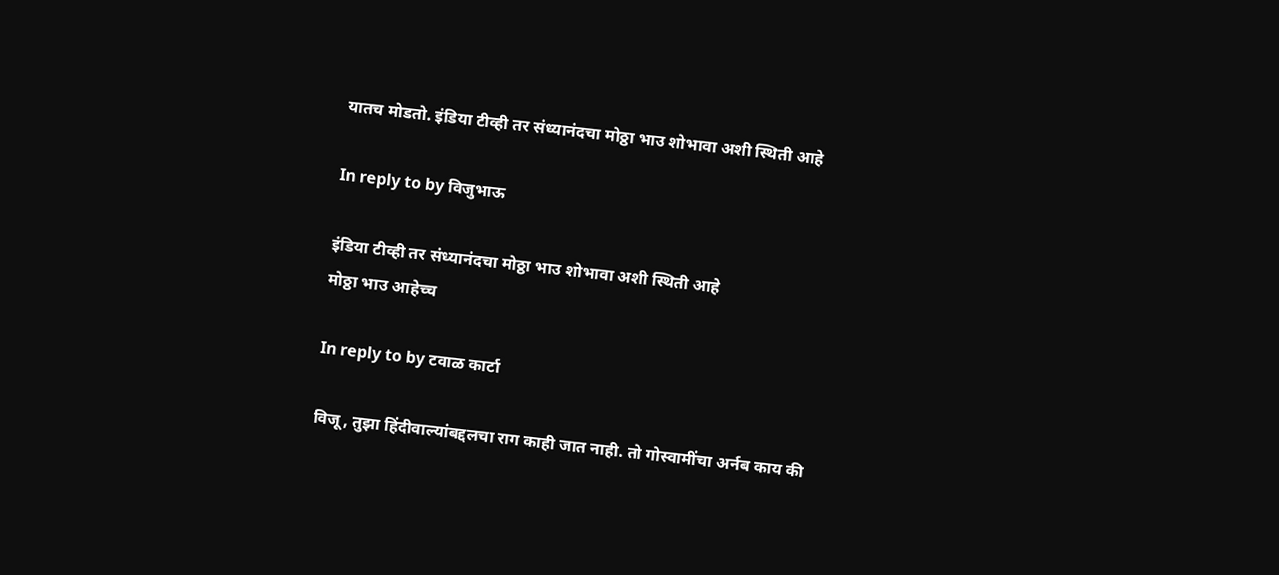यातच मोडतो. इंडिया टीव्ही तर संध्यानंदचा मोठ्ठा भाउ शोभावा अशी स्थिती आहे

In reply to by विजुभाऊ

इंडिया टीव्ही तर संध्यानंदचा मोठ्ठा भाउ शोभावा अशी स्थिती आहे
मोठ्ठा भाउ आहेच्च

In reply to by टवाळ कार्टा

विजू, तुझा हिंदीवाल्यांबद्दलचा राग काही जात नाही. तो गोस्वामींचा अर्नब काय की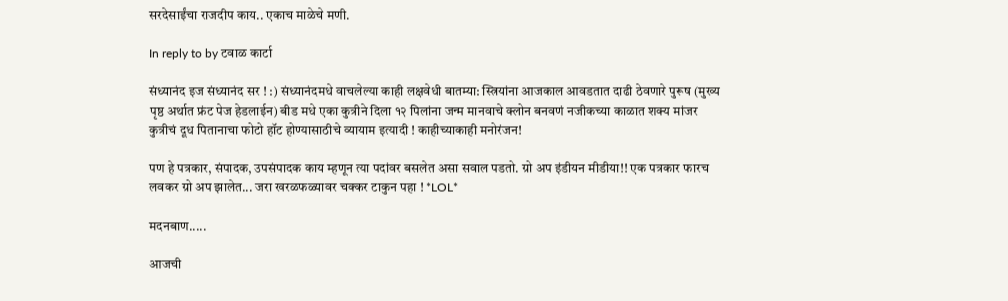सरदेसाईंचा राजदीप काय.. एकाच माळेचे मणी.

In reply to by टवाळ कार्टा

संध्यानंद इज संध्यानंद सर ! :) संध्यानंदमधे वाचलेल्या काही लक्षवेधी बातम्या: स्त्रियांना आजकाल आवडतात दाढी ठेवणारे पुरूष (मुख्य पृष्ठ अर्थात फ्रंट पेज हेडलाईन) बीड मधे एका कुत्रीने दिला १२ पिलांना जन्म मानवाचे क्लोन बनवणं नजीकच्या काळात शक्य मांजर कुत्रीचं दूध पितानाचा फोटो हॉट होण्यासाठीचे व्यायाम इत्यादी ! काहीच्याकाही मनोरंजन!

पण हे पत्रकार, संपादक, उपसंपादक काय म्हणून त्या पदांवर बसलेत असा सवाल पडतो. ग्रो अप इंडीयन मीडीया!! एक पत्रकार फारच लवकर ग्रो अप झालेत... जरा खरळफळ्यावर चक्कर टाकुन पहा ! *LOL*

मदनबाण.....

आजची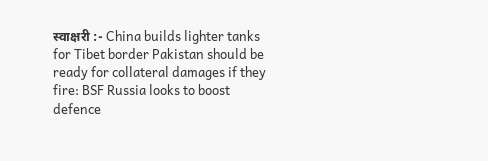स्वाक्षरी :- China builds lighter tanks for Tibet border Pakistan should be ready for collateral damages if they fire: BSF Russia looks to boost defence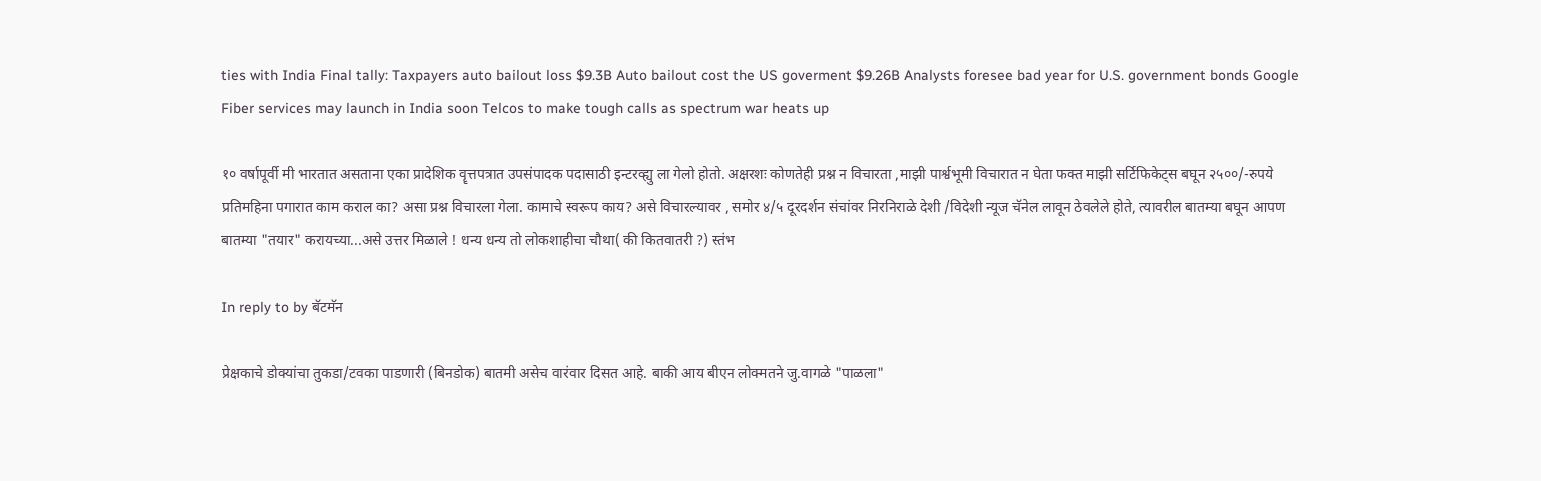ties with India Final tally: Taxpayers auto bailout loss $9.3B Auto bailout cost the US goverment $9.26B Analysts foresee bad year for U.S. government bonds Google Fiber services may launch in India soon Telcos to make tough calls as spectrum war heats up

१० वर्षापूर्वी मी भारतात असताना एका प्रादेशिक वॄत्तपत्रात उपसंपादक पदासाठी इन्टरव्ह्यु ला गेलो होतो. अक्षरशः कोणतेही प्रश्न न विचारता ,माझी पार्श्वभूमी विचारात न घेता फक्त माझी सर्टिफिकेट्स बघून २५००/-रुपये प्रतिमहिना पगारात काम कराल का? असा प्रश्न विचारला गेला. कामाचे स्वरूप काय? असे विचारल्यावर , समोर ४/५ दूरदर्शन संचांवर निरनिराळे देशी /विदेशी न्यूज चॅनेल लावून ठेवलेले होते, त्यावरील बातम्या बघून आपण बातम्या "तयार" करायच्या...असे उत्तर मिळाले ! धन्य धन्य तो लोकशाहीचा चौथा( की कितवातरी ?) स्तंभ

In reply to by बॅटमॅन

प्रेक्षकाचे डोक्यांचा तुकडा/टवका पाडणारी (बिनडोक) बातमी असेच वारंवार दिसत आहे. बाकी आय बीएन लोक्मतने जु.वागळे "पाळला"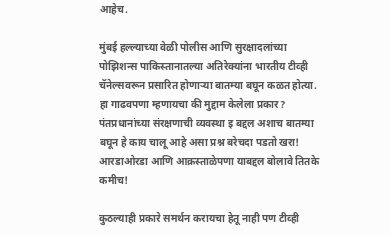आहेच.

मुंबई हल्ल्याच्या वेळी पोलीस आणि सुरक्षादलांच्या पोझिशन्स पाकिस्तानातल्या अतिरेक्यांना भारतीय टीव्ही चॅनेल्सवरून प्रसारित होणार्‍या बातम्या बघून कळत होत्या. हा गाढवपणा म्हणायचा की मुद्दाम केलेला प्रकार? पंतप्रधानांच्या संरक्षणाची व्यवस्था इ बद्दल अशाच बातम्या बघून हे काय चालू आहे असा प्रश्न बरेचदा पडतो खरा! आरडाओरडा आणि आक्रस्ताळेपणा याबद्दल बोलावे तितके कमीच!

कुठल्याही प्रकारे समर्थन करायचा हेतू नाही पण टीव्ही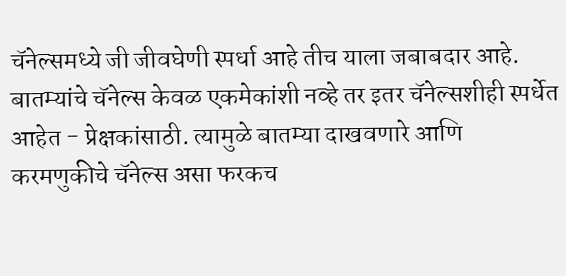चॅनेल्समध्ये जी जीवघेणी स्पर्धा आहे तीच याला जबाबदार आहे. बातम्यांचे चॅनेल्स केवळ एकमेकांशी नव्हे तर इतर चॅनेल्सशीही स्पर्धेत आहेत - प्रेक्षकांसाठी. त्यामुळे बातम्या दाखवणारे आणि करमणुकीचे चॅनेल्स असा फरकच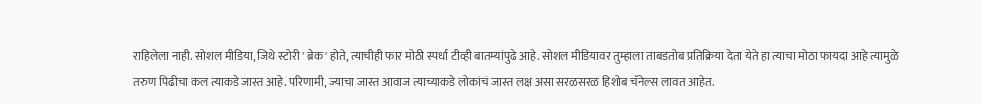राहिलेला नाही. सोशल मीडिया, जिथे स्टोरी ' ब्रेक ' होते, त्याचीही फार मोठी स्पर्धा टीव्ही बातम्यांपुढे आहे. सोशल मीडियावर तुम्हाला ताबडतोब प्रतिक्रिया देता येते हा त्याचा मोठा फायदा आहे त्यामुळे तरुण पिढीचा कल त्याकडे जास्त आहे. परिणामी, ज्याचा जास्त आवाज त्याच्याकडे लोकांचं जास्त लक्ष असा सरळसरळ हिशोब चॅनेल्स लावत आहेत.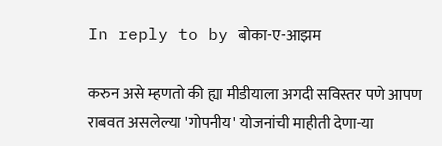In reply to by बोका-ए-आझम

करुन असे म्हणतो की ह्या मीडीयाला अगदी सविस्तर पणे आपण राबवत असलेल्या 'गोपनीय' योजनांची माहीती देणा-या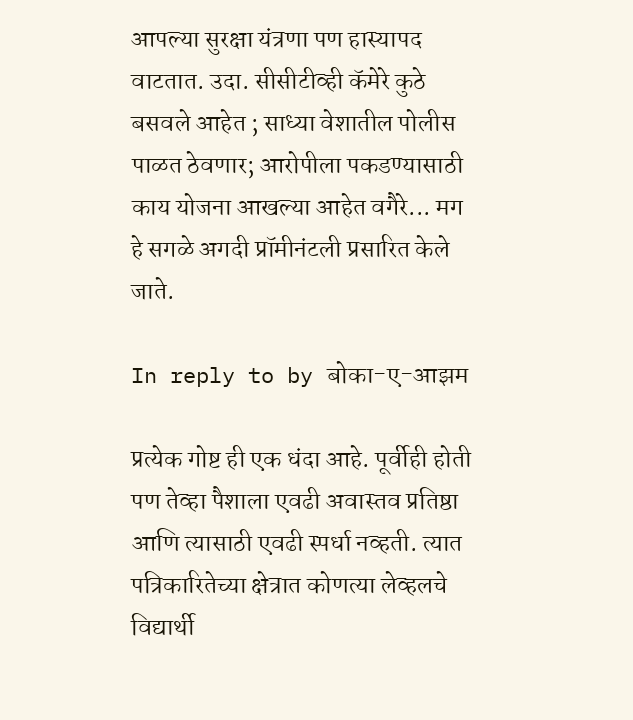आपल्या सुरक्षा यंत्रणा पण हास्यापद वाटतात. उदा. सीसीटीव्ही कॅमेरे कुठे बसवले आहेत ; साध्या वेशातील पोलीस पाळत ठेवणार; आरोपीला पकडण्यासाठी काय योजना आखल्या आहेत वगैरे... मग हे सगळे अगदी प्रॉमीनंटली प्रसारित केले जाते.

In reply to by बोका-ए-आझम

प्रत्येक गोष्ट ही एक धंदा आहे. पूर्वीही होती पण तेव्हा पैशाला एवढी अवास्तव प्रतिष्ठा आणि त्यासाठी एवढी स्पर्धा नव्हती. त्यात पत्रिकारितेच्या क्षेत्रात कोणत्या लेव्हलचे विद्यार्थी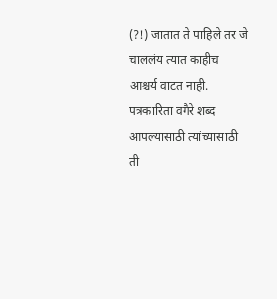(?!) जातात ते पाहिले तर जे चाललंय त्यात काहीच आश्चर्य वाटत नाही. पत्रकारिता वगैरे शब्द आपल्यासाठी त्यांच्यासाठी ती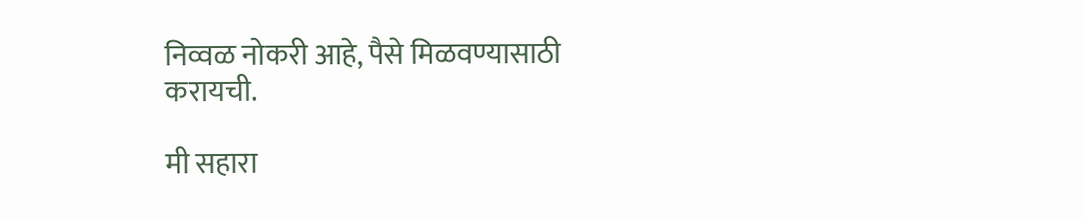निव्वळ नोकरी आहे, पैसे मिळवण्यासाठी करायची.

मी सहारा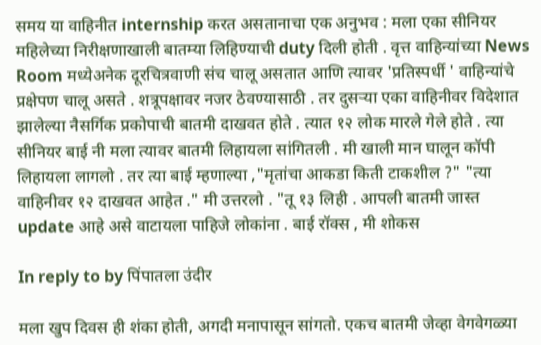समय या वाहिनीत internship करत असतानाचा एक अनुभव : मला एका सीनियर महिलेच्या निरीक्षणाखाली बातम्या लिहिण्याची duty दिली होती . वृत्त वाहिन्यांच्या News Room मध्येअनेक दूरचित्रवाणी संच चालू असतात आणि त्यावर 'प्रतिस्पर्धी ' वाहिन्यांचे प्रक्षेपण चालू असते . शत्रूपक्षावर नजर ठेवण्यासाठी . तर दुसऱ्या एका वाहिनीवर विदेशात झालेल्या नैसर्गिक प्रकोपाची बातमी दाखवत होते . त्यात १२ लोक मारले गेले होते . त्या सीनियर बाई नी मला त्यावर बातमी लिहायला सांगितली . मी खाली मान घालून कॉपी लिहायला लागलो . तर त्या बाई म्हणाल्या ,"मृतांचा आकडा किती टाकशील ?" "त्या वाहिनीवर १२ दाखवत आहेत ." मी उत्तरलो . "तू १३ लिही . आपली बातमी जास्त update आहे असे वाटायला पाहिजे लोकांना . बाई रॉक्स , मी शोकस

In reply to by पिंपातला उंदीर

मला खुप दिवस ही शंका होती, अगदी मनापासून सांगतो. एकच बातमी जेव्हा वेगवेगळ्या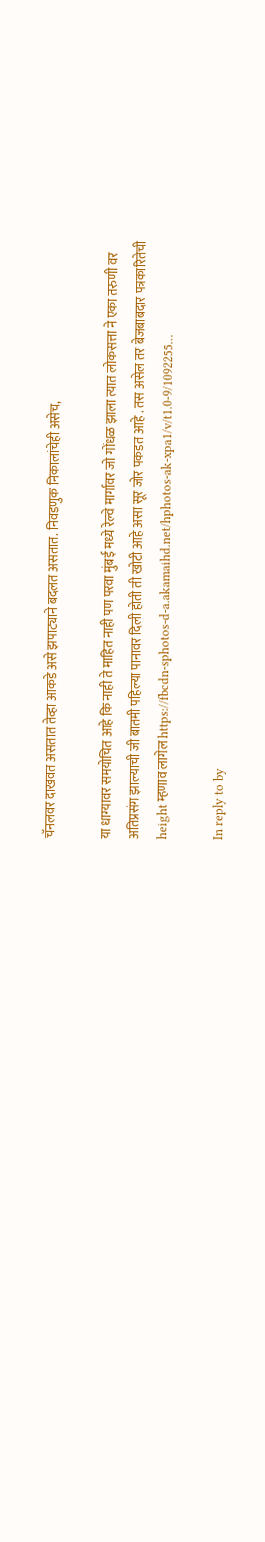चॅनलवर दाखवत असतात तेव्हा आकडे असे झपाट्याने बदलत असतात. निवडणुक निकालांचेही असेच,

या धाग्यावर समयोचित आहे कि नाही ते माहित नाही पण परवा मुंबई मध्ये रेल्वे मार्गावर जो गोंधळ झाला त्यात लोकसत्ता ने एका तरुणी वर अतिप्रसंग झाल्याची जी बातमी पहिल्या पानावर दिली होती ती खोटी आहे असा सूर जोर पकडत आहे . तस असेल तर बेजबाबदार पत्रकारितेची height म्हणाव लागेल https://fbcdn-sphotos-d-a.akamaihd.net/hphotos-ak-xpa1/v/t1.0-9/1092255…

In reply to by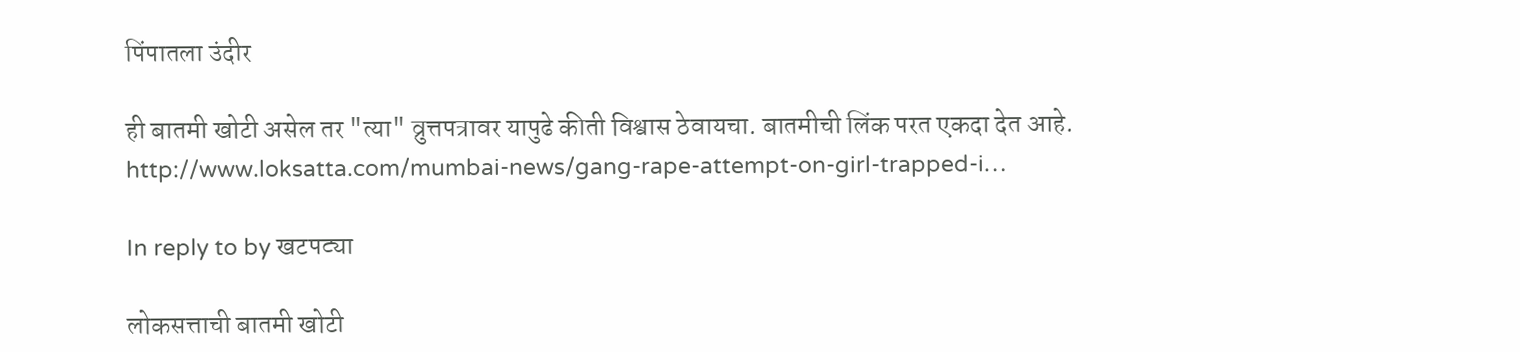पिंपातला उंदीर

ही बातमी खोटी असेल तर "त्या" व्रुत्तपत्रावर यापुढे कीती विश्वास ठेवायचा. बातमीची लिंक परत एकदा देत आहे. http://www.loksatta.com/mumbai-news/gang-rape-attempt-on-girl-trapped-i…

In reply to by खटपट्या

लोकसत्ताची बातमी खोटी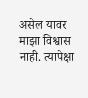असेल यावर माझा विश्वास नाही. त्यापेक्षा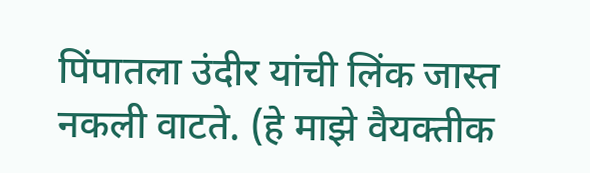पिंपातला उंदीर यांची लिंक जास्त नकली वाटते. (हे माझे वैयक्तीक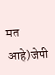मत आहे)जेपी